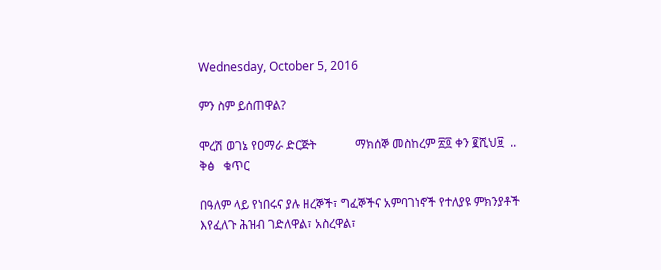Wednesday, October 5, 2016

ምን ስም ይሰጠዋል?

ሞረሽ ወገኔ የዐማራ ድርጅት             ማክሰኞ መስከረም ፳፬ ቀን ፪ሺህ፱  ..              ቅፅ   ቁጥር

በዓለም ላይ የነበሩና ያሉ ዘረኞች፣ ግፈኞችና አምባገነኖች የተለያዩ ምክንያቶች እየፈለጉ ሕዝብ ገድለዋል፣ አስረዋል፣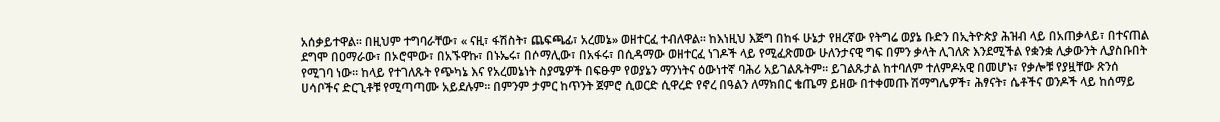አሰቃይተዋል። በዚህም ተግባራቸው፣ « ናዚ፣ ፋሽስት፣ ጨፍጫፊ፣ አረመኔ» ወዘተርፈ ተብለዋል። ከእነዚህ እጅግ በከፋ ሁኔታ የዘረኛው የትግሬ ወያኔ ቡድን በኢትዮጵያ ሕዝብ ላይ በአጠቃላይ፣ በተናጠል ደግሞ በዐማራው፣ በኦሮሞው፣ በአኙዋኩ፣ በኑኤሩ፣ በሶማሊው፣ በአፋሩ፣ በሲዳማው ወዘተርፈ ነገዶች ላይ የሚፈጽመው ሁለንታናዊ ግፍ በምን ቃላት ሊገለጽ እንደሚችል የቋንቋ ሊቃውንት ሊያስቡበት የሚገባ ነው። ከላይ የተገለጹት የጭካኔ እና የአረመኔነት ስያሜዎች በፍፁም የወያኔን ማንነትና ዕውነተኛ ባሕሪ አይገልጹትም። ይገልጹታል ከተባለም ተለምዶአዊ በመሆኑ፣ የቃሎቹ የያዟቸው ጽንሰ ሀሳቦችና ድርጊቶቹ የሚጣጣሙ አይደሉም። በምንም ታምር ከጥንት ጀምሮ ሲወርድ ሲዋረድ የኖረ በዓልን ለማክበር ቄጤማ ይዘው በተቀመጡ ሽማግሌዎች፣ ሕፃናት፣ ሴቶችና ወንዶች ላይ ከሰማይ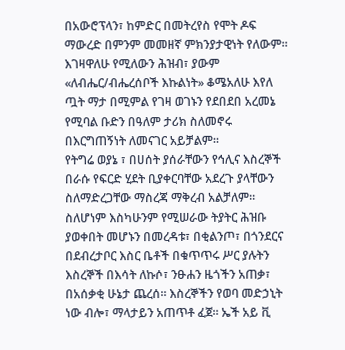በአውሮፕላን፣ ከምድር በመትረየስ የሞት ዶፍ ማውረድ በምንም መመዘኛ ምክንያታዊነት የለውም። እገዛዋለሁ የሚለውን ሕዝብ፣ ያውም «ለብሔር/ብሔረሰቦች እኩልነት» ቆሜአለሁ እየለ ጧት ማታ በሚምል የገዛ ወገኑን የደበደበ አረመኔ የሚባል ቡድን በዓለም ታሪክ ስለመኖሩ በእርግጠኝነት ለመናገር አይቻልም።
የትግሬ ወያኔ ፣ በሀሰት ያሰራቸውን የኅሊና እስረኞች በራሱ የፍርድ ሂደት ቢያቀርባቸው አደረጉ ያላቸውን ስለማድረጋቸው ማስረጃ ማቅረብ አልቻለም። ስለሆነም እስካሁንም የሚሠራው ትያትር ሕዝቡ ያወቀበት መሆኑን በመረዳቱ፣ በቂልንጦ፣ በጎንደርና በደብረታቦር እስር ቤቶች በቁጥጥሩ ሥር ያሉትን እስረኞች በእሳት ለኩሶ፣ ንፁሐን ዜጎችን አጠቃ፣ በአሰቃቂ ሁኔታ ጨረሰ። እስረኞችን የወባ መድኃኒት ነው ብሎ፣ ማላታይን አጠጥቶ ፈጀ። ኤች አይ ቪ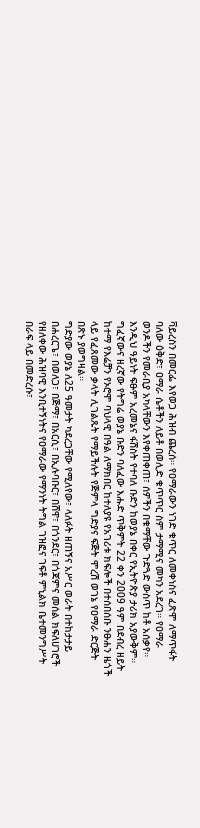ቫይረስን በመርፌ እየወጋ ሕዝብ ጨረሰ። የዐማራውን ነገድ ቁጥር ለመቀነስና ፈጽሞ ለማጥፋት ባለው ዕቅድ፣ ዐማራ ሴቶችን ለይቶ በወሊድ ቁጥጥር ስም ታማሚና መካን አደረገ። የዐማራ ወንዶችን የመራቢያ አካላቸውን እየቀጠቀጠ፣ ሰዎችን በቁማቸው ጉድጓድ ውስጥ ከቶ አሰቃየ። እንዲህ ዓይነት ፍፁም አረመኔና ፋሽስት የተባለ ቡድን ከወያኔ በቀር የኢትዮጵያ ታሪክ አያውቅም።
ግፈኛውና ዘረኛው የትግሬ ወያኔ ቡድን ባለፈው እሑድ ጥቅምት 22 ቀን 2009 ዓም በደብረ ዘይት ከተማ የእሬቻን የኦሮሞ ባህላዊ በዓል ለማክበር ከተለያዩ የአገሪቱ ክፍሎች በተሰበሰቡ ንፁሐን ዜጎች ላይ የፈጸመው ቃላት ሊገልጹት የማይችሉት የጅምላ ግድያና ፍጅት ሞረሽ ወገኔ የዐማራ ድርጅት በጽኑ ያወግዛል።
ግድያው ወያኔ ለ25 ዓመታት ካደረጋቸው የሚለየው፣ ላለፉት ዘጠኝና አሥር ወራት በተከታታይ በሐረርጌ፣ በወለጋ፣ በጅማ፣ በአርሲ፣ በኢሉባቡር፣ በሸዋ፣ በጎንደር፣ በጎጃምና መሰል ክፍለሀገሮች የዘለቀው ሕዝባዊ እንቢተኝነትና የዐማራው የማንነት ትግል ገዝፎና ገፍቶ ምኒልክ ቤተመንግሥት በራፍ ላይ በመድረሱ፣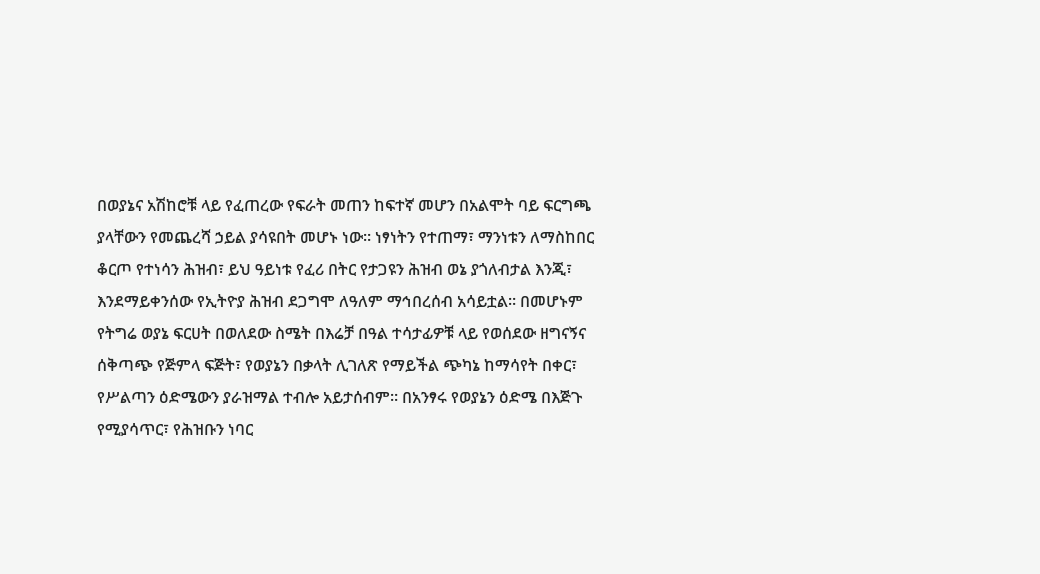በወያኔና አሽከሮቹ ላይ የፈጠረው የፍራት መጠን ከፍተኛ መሆን በአልሞት ባይ ፍርግጫ ያላቸውን የመጨረሻ ኃይል ያሳዩበት መሆኑ ነው። ነፃነትን የተጠማ፣ ማንነቱን ለማስከበር ቆርጦ የተነሳን ሕዝብ፣ ይህ ዓይነቱ የፈሪ በትር የታጋዩን ሕዝብ ወኔ ያጎለብታል እንጂ፣ እንደማይቀንሰው የኢትዮያ ሕዝብ ደጋግሞ ለዓለም ማኅበረሰብ አሳይቷል። በመሆኑም የትግሬ ወያኔ ፍርሀት በወለደው ስሜት በእሬቻ በዓል ተሳታፊዎቹ ላይ የወሰደው ዘግናኝና ሰቅጣጭ የጅምላ ፍጅት፣ የወያኔን በቃላት ሊገለጽ የማይችል ጭካኔ ከማሳየት በቀር፣ የሥልጣን ዕድሜውን ያራዝማል ተብሎ አይታሰብም። በአንፃሩ የወያኔን ዕድሜ በእጅጉ የሚያሳጥር፣ የሕዝቡን ነባር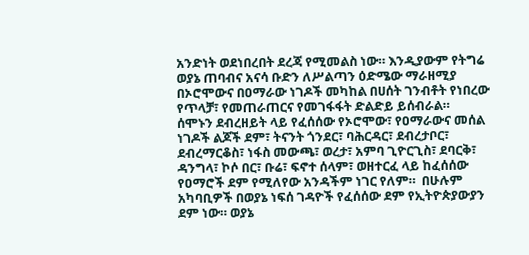አንድነት ወደነበረበት ደረጃ የሚመልስ ነው። እንዲያውም የትግሬ ወያኔ ጠባብና አናሳ ቡድን ለሥልጣን ዕድሜው ማራዘሚያ በኦሮሞውና በዐማራው ነገዶች መካከል በሀሰት ገንብቶት የነበረው የጥላቻ፣ የመጠራጠርና የመገፋፋት ድልድይ ይሰብራል።
ሰሞኑን ደብረዘይት ላይ የፈሰሰው የኦሮሞው፣ የዐማራውና መሰል ነገዶች ልጆች ደም፣ ትናንት ጎንደር፣ ባሕርዳር፣ ደብረታቦር፣ ደብረማርቆስ፣ ነፋስ መውጫ፣ ወረታ፣ አምባ ጊዮርጊስ፣ ደባርቅ፣ ዳንግላ፣ ኮሶ በር፣ ቡሬ፣ ፍኖተ ሰላም፣ ወዘተርፈ ላይ ከፈሰሰው የዐማሮች ደም የሚለየው አንዳችም ነገር የለም።  በሁሉም አካባቢዎች በወያኔ ነፍሰ ገዳዮች የፈሰሰው ደም የኢትዮጵያውያን ደም ነው። ወያኔ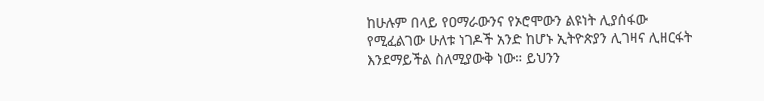ከሁሉም በላይ የዐማራውንና የኦሮሞውን ልዩነት ሊያሰፋው የሚፈልገው ሁለቱ ነገዶች አንድ ከሆኑ ኢትዮጵያን ሊገዛና ሊዘርፋት እንደማይችል ስለሚያውቅ ነው። ይህንን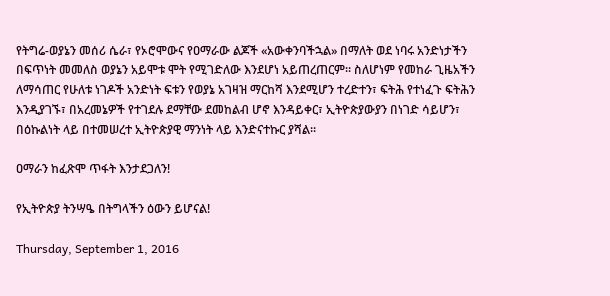የትግሬ-ወያኔን መሰሪ ሴራ፣ የኦሮሞውና የዐማራው ልጆች «አውቀንባችኋል» በማለት ወደ ነባሩ አንድነታችን በፍጥነት መመለስ ወያኔን አይሞቱ ሞት የሚገድለው እንደሆነ አይጠረጠርም። ስለሆነም የመከራ ጊዜአችን ለማሳጠር የሁለቱ ነገዶች አንድነት ፍቱን የወያኔ አገዛዝ ማርከሻ እንደሚሆን ተረድተን፣ ፍትሕ የተነፈጉ ፍትሕን እንዲያገኙ፣ በአረመኔዎች የተገደሉ ደማቸው ደመከልብ ሆኖ እንዳይቀር፣ ኢትዮጵያውያን በነገድ ሳይሆን፣ በዕኩልነት ላይ በተመሠረተ ኢትዮጵያዊ ማንነት ላይ እንድናተኩር ያሻል።

ዐማራን ከፈጽሞ ጥፋት እንታደጋለን!

የኢትዮጵያ ትንሣዔ በትግላችን ዕውን ይሆናል!

Thursday, September 1, 2016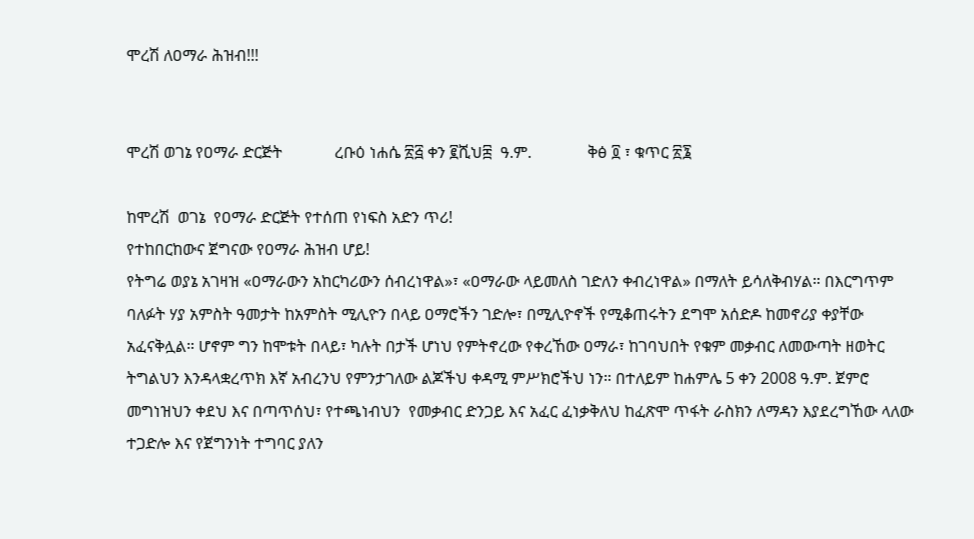ሞረሽ ለዐማራ ሕዝብ!!!


ሞረሽ ወገኔ የዐማራ ድርጅት             ረቡዕ ነሐሴ ፳፭ ቀን ፪ሺህ፰  ዓ.ም.              ቅፅ ፬ ፣ ቁጥር ፳፮

ከሞረሽ  ወገኔ  የዐማራ ድርጅት የተሰጠ የነፍስ አድን ጥሪ!
የተከበርከውና ጀግናው የዐማራ ሕዝብ ሆይ!
የትግሬ ወያኔ አገዛዝ «ዐማራውን አከርካሪውን ሰብረነዋል»፣ «ዐማራው ላይመለስ ገድለን ቀብረነዋል» በማለት ይሳለቅብሃል። በእርግጥም ባለፉት ሃያ አምስት ዓመታት ከአምስት ሚሊዮን በላይ ዐማሮችን ገድሎ፣ በሚሊዮኖች የሚቆጠሩትን ደግሞ አሰድዶ ከመኖሪያ ቀያቸው አፈናቅሏል። ሆኖም ግን ከሞቱት በላይ፣ ካሉት በታች ሆነህ የምትኖረው የቀረኸው ዐማራ፣ ከገባህበት የቁም መቃብር ለመውጣት ዘወትር ትግልህን እንዳላቋረጥክ እኛ አብረንህ የምንታገለው ልጆችህ ቀዳሚ ምሥክሮችህ ነን። በተለይም ከሐምሌ 5 ቀን 2008 ዓ.ም. ጀምሮ መግነዝህን ቀደህ እና በጣጥሰህ፣ የተጫነብህን  የመቃብር ድንጋይ እና አፈር ፈነቃቅለህ ከፈጽሞ ጥፋት ራስክን ለማዳን እያደረግኸው ላለው ተጋድሎ እና የጀግንነት ተግባር ያለን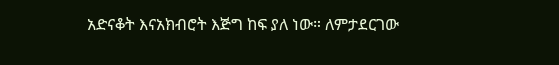አድናቆት እናአክብሮት እጅግ ከፍ ያለ ነው። ለምታደርገው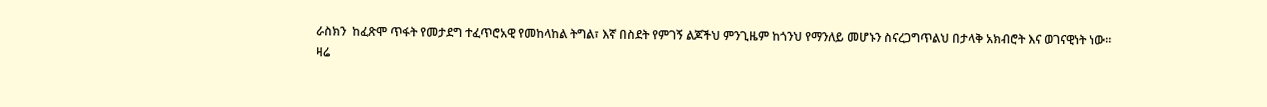ራስክን  ከፈጽሞ ጥፋት የመታደግ ተፈጥሮአዊ የመከላከል ትግል፣ እኛ በስደት የምገኝ ልጆችህ ምንጊዜም ከጎንህ የማንለይ መሆኑን ስናረጋግጥልህ በታላቅ አክብሮት እና ወገናዊነት ነው።
ዛሬ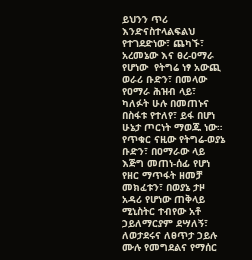ይህንን ጥሪ እንድናስተላልፍልህ የተገደድነው፣ ጨካኙ፣ አረመኔው እና ፀረ-ዐማራ የሆነው  የትግሬ ነፃ አውጪ ወራሪ ቡድን፣ በመላው የዐማራ ሕዝብ ላይ፣ ካለፉት ሁሉ በመጠኑና በስፋቱ የተለየ፣ ይፋ በሆነ ሁኔታ ጦርነት ማወጁ ነው። የጥቁር ናዚው የትግሬ-ወያኔ ቡድን፣ በዐማራው ላይ እጅግ መጠነ-ሰፊ የሆነ የዘር ማጥፋት ዘመቻ መክፈቱን፣ በወያኔ ታዞ አዳሪ የሆነው ጠቅላይ ሚኒስትር ተብየው አቶ ኃይለማርያም ደሣለኝ፣ ለወታደሩና ለፀጥታ ኃይሉ ሙሉ የመግደልና የማሰር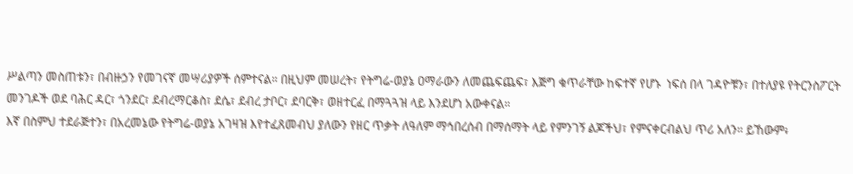ሥልጣን መስጠቱን፣ በብዙኃን የመገናኛ መሣሪያዎች ሰምተናል። በዚህም መሠረት፣ የትግሬ-ወያኔ ዐማራውን ለመጨፍጨፍ፣ እጅግ ቁጥራቸው ከፍተኛ የሆኑ  ነፍሰ በላ ገዳዮቹን፣ በተለያዩ የትርንስፖርት መንገዶች ወደ ባሕር ዳር፣ ጎንደር፣ ደብረማርቆስ፣ ደሴ፣ ደብረ ታቦር፣ ደባርቅ፣ ወዘተርፈ በማጓጓዝ ላይ እንደሆነ አውቀናል።
እኛ በስምህ ተደራጅተን፣ በአረመኔው የትግሬ-ወያኔ አገዛዝ እየተፈጸመብህ ያለውን የዘር ጥቃት ለዓለም ማኅበረሰብ በማሰማት ላይ የምንገኝ ልጆችህ፣ የምናቀርብልህ ጥሪ አለን። ይኸውም፥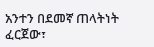አንተን በደመኛ ጠላትነት ፈርጀው፣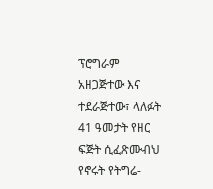ፕሮግራም አዘጋጅተው እና ተደራጅተው፣ ላለፉት 41 ዓመታት የዘር ፍጅት ሲፈጽሙብህ የኖሩት የትግሬ-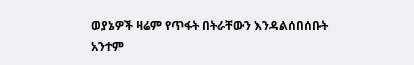ወያኔዎች ዛሬም የጥፋት በትራቸውን እንዳልሰበሰቡት አንተም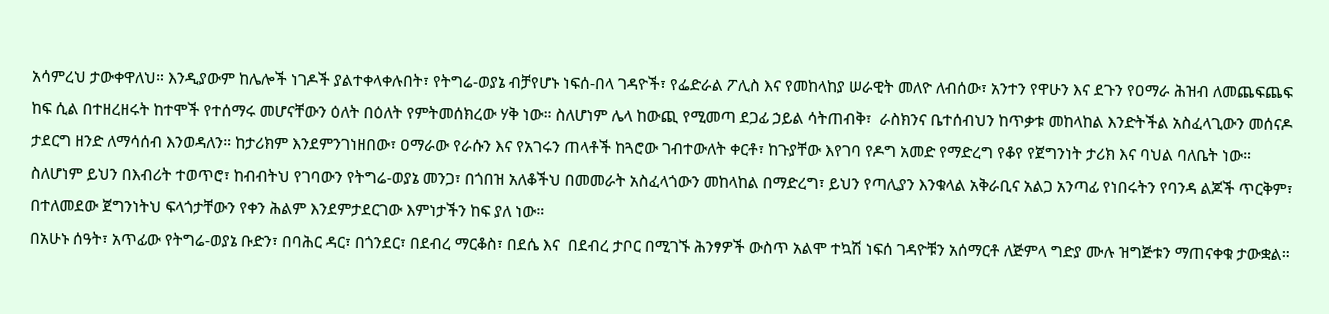አሳምረህ ታውቀዋለህ። እንዲያውም ከሌሎች ነገዶች ያልተቀላቀሉበት፣ የትግሬ-ወያኔ ብቻየሆኑ ነፍሰ-በላ ገዳዮች፣ የፌድራል ፖሊስ እና የመከላከያ ሠራዊት መለዮ ለብሰው፣ አንተን የዋሁን እና ደጉን የዐማራ ሕዝብ ለመጨፍጨፍ  ከፍ ሲል በተዘረዘሩት ከተሞች የተሰማሩ መሆናቸውን ዕለት በዕለት የምትመሰክረው ሃቅ ነው። ስለሆነም ሌላ ከውጪ የሚመጣ ደጋፊ ኃይል ሳትጠብቅ፣  ራስክንና ቤተሰብህን ከጥቃቱ መከላከል እንድትችል አስፈላጊውን መሰናዶ ታደርግ ዘንድ ለማሳሰብ እንወዳለን። ከታሪክም እንደምንገነዘበው፣ ዐማራው የራሱን እና የአገሩን ጠላቶች ከጓሮው ገብተውለት ቀርቶ፣ ከጉያቸው እየገባ የዶግ አመድ የማድረግ የቆየ የጀግንነት ታሪክ እና ባህል ባለቤት ነው። ስለሆነም ይህን በእብሪት ተወጥሮ፣ ከብብትህ የገባውን የትግሬ-ወያኔ መንጋ፣ በጎበዝ አለቆችህ በመመራት አስፈላጎውን መከላከል በማድረግ፣ ይህን የጣሊያን እንቁላል አቅራቢና አልጋ አንጣፊ የነበሩትን የባንዳ ልጆች ጥርቅም፣ በተለመደው ጀግንነትህ ፍላጎታቸውን የቀን ሕልም እንደምታደርገው እምነታችን ከፍ ያለ ነው።
በአሁኑ ሰዓት፣ አጥፊው የትግሬ-ወያኔ ቡድን፣ በባሕር ዳር፣ በጎንደር፣ በደብረ ማርቆስ፣ በደሴ እና  በደብረ ታቦር በሚገኙ ሕንፃዎች ውስጥ አልሞ ተኳሽ ነፍሰ ገዳዮቹን አሰማርቶ ለጅምላ ግድያ ሙሉ ዝግጅቱን ማጠናቀቁ ታውቋል።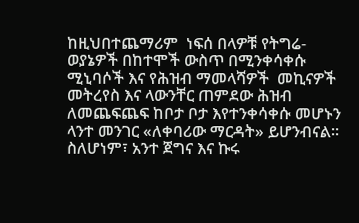ከዚህበተጨማሪም  ነፍሰ በላዎቹ የትግሬ-ወያኔዎች በከተሞች ውስጥ በሚንቀሳቀሱ ሚኒባሶች እና የሕዝብ ማመላሻዎች  መኪናዎች መትረየስ እና ላውንቸር ጠምደው ሕዝብ ለመጨፍጨፍ ከቦታ ቦታ እየተንቀሳቀሱ መሆኑን ላንተ መንገር «ለቀባሪው ማርዳት» ይሆንብናል። ስለሆነም፣ አንተ ጀግና እና ኩሩ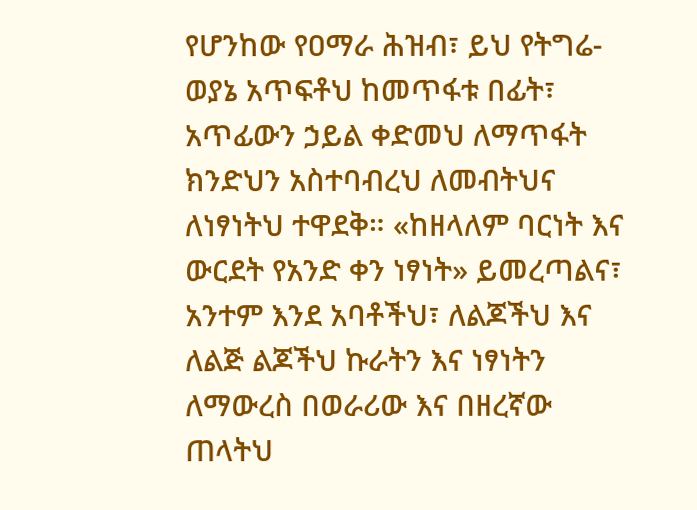የሆንከው የዐማራ ሕዝብ፣ ይህ የትግሬ-ወያኔ አጥፍቶህ ከመጥፋቱ በፊት፣ አጥፊውን ኃይል ቀድመህ ለማጥፋት ክንድህን አስተባብረህ ለመብትህና ለነፃነትህ ተዋደቅ። «ከዘላለም ባርነት እና ውርደት የአንድ ቀን ነፃነት» ይመረጣልና፣ አንተም እንደ አባቶችህ፣ ለልጆችህ እና ለልጅ ልጆችህ ኩራትን እና ነፃነትን ለማውረስ በወራሪው እና በዘረኛው ጠላትህ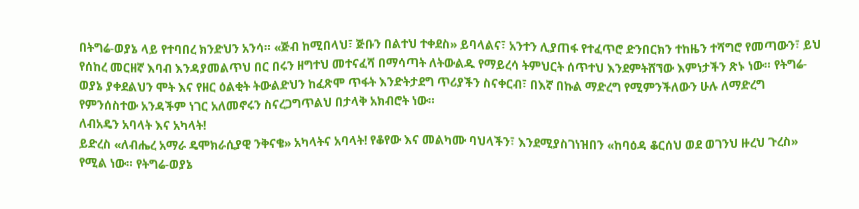በትግሬ-ወያኔ ላይ የተባበረ ክንድህን አንሳ። «ጅብ ከሚበላህ፣ ጅቡን በልተህ ተቀደስ» ይባላልና፣ አንተን ሊያጠፋ የተፈጥሮ ድንበርክን ተከዜን ተሻግሮ የመጣውን፣ ይህ የሰከረ መርዘኛ እባብ እንዳያመልጥህ በር በሩን ዘግተህ መተናፈሻ በማሳጣት ለትውልዱ የማይረሳ ትምህርት ሰጥተህ እንደምትሸኘው እምነታችን ጽኑ ነው። የትግሬ-ወያኔ ያቀደልህን ሞት እና የዘር ዕልቂት ትውልድህን ከፈጽሞ ጥፋት እንድትታደግ ጥሪያችን ስናቀርብ፣ በእኛ በኩል ማድረግ የሚምንችለውን ሁሉ ለማድረግ የምንሰስተው አንዳችም ነገር አለመኖሩን ስናረጋግጥልህ በታላቅ አክብሮት ነው።
ለብአዴን አባላት እና አካላት!
ይድረስ «ለብሔረ አማራ ዴሞክራሲያዊ ንቅናቄ» አካላትና አባላት! የቆየው እና መልካሙ ባህላችን፣ እንደሚያስገነዝበን «ከባዕዳ ቆርሰህ ወደ ወገንህ ዙረህ ጉረስ» የሚል ነው። የትግሬ-ወያኔ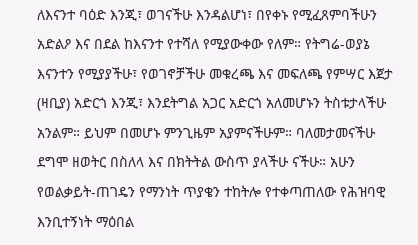ለእናንተ ባዕድ እንጂ፣ ወገናችሁ እንዳልሆነ፣ በየቀኑ የሚፈጸምባችሁን አድልዖ እና በደል ከእናንተ የተሻለ የሚያውቀው የለም። የትግሬ-ወያኔ እናንተን የሚያያችሁ፣ የወገኖቻችሁ መቁረጫ እና መፍለጫ የምሣር እጀታ (ዛቢያ) አድርጎ እንጂ፣ እንደትግል አጋር አድርጎ አለመሆኑን ትስቱታላችሁ አንልም። ይህም በመሆኑ ምንጊዜም አያምናችሁም። ባለመታመናችሁ ደግሞ ዘወትር በስለላ እና በክትትል ውስጥ ያላችሁ ናችሁ። አሁን የወልቃይት-ጠገዴን የማንነት ጥያቄን ተከትሎ የተቀጣጠለው የሕዝባዊ እንቢተኝነት ማዕበል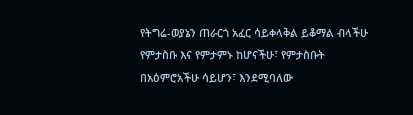የትግሬ-ወያኔን ጠራርጎ አፈር ሳይቀላቅል ይቆማል ብላችሁ የምታስቡ እና የምታምኑ ከሆናችሁ፣ የምታስቡት በአዕምሮአችሁ ሳይሆን፣ እንደሚባለው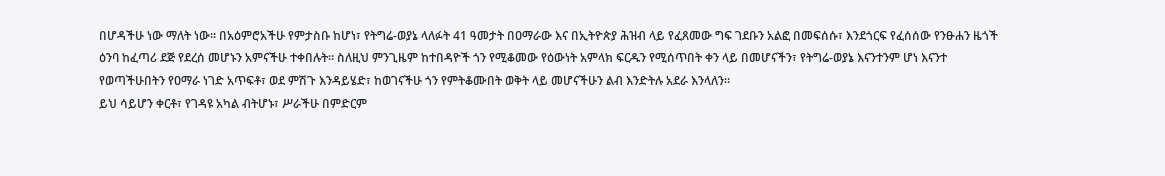በሆዳችሁ ነው ማለት ነው። በአዕምሮአችሁ የምታስቡ ከሆነ፣ የትግሬ-ወያኔ ላለፉት 41 ዓመታት በዐማራው እና በኢትዮጵያ ሕዝብ ላይ የፈጸመው ግፍ ገደቡን አልፎ በመፍሰሱ፣ እንደጎርፍ የፈሰሰው የንፁሐን ዜጎች ዕንባ ከፈጣሪ ደጅ የደረሰ መሆኑን አምናችሁ ተቀበሉት። ስለዚህ ምንጊዜም ከተበዳዮች ጎን የሚቆመው የዕውነት አምላክ ፍርዱን የሚሰጥበት ቀን ላይ በመሆናችን፣ የትግሬ-ወያኔ እናንተንም ሆነ እናንተ የወጣችሁበትን የዐማራ ነገድ አጥፍቶ፣ ወደ ምሽጉ እንዳይሄድ፣ ከወገናችሁ ጎን የምትቆሙበት ወቅት ላይ መሆናችሁን ልብ እንድትሉ አደራ እንላለን።
ይህ ሳይሆን ቀርቶ፣ የገዳዩ አካል ብትሆኑ፣ ሥራችሁ በምድርም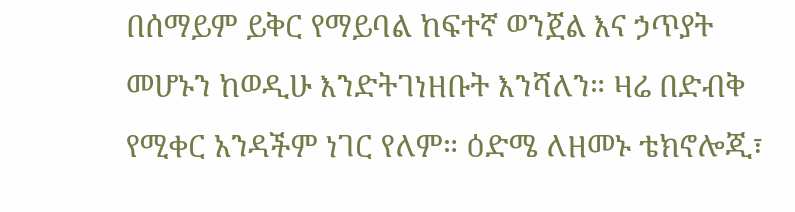በሰማይም ይቅር የማይባል ከፍተኛ ወንጀል እና ኃጥያት መሆኑን ከወዲሁ እንድትገነዘቡት እንሻለን። ዛሬ በድብቅ የሚቀር አንዳችም ነገር የለም። ዕድሜ ለዘመኑ ቴክኖሎጂ፣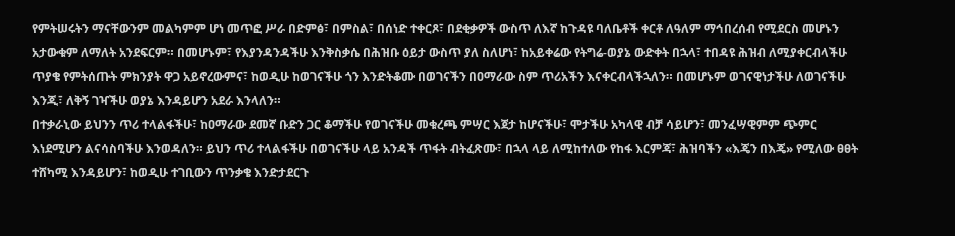የምትሠሩትን ማናቸውንም መልካምም ሆነ መጥፎ ሥራ በድምፅ፣ በምስል፣ በሰነድ ተቀርጾ፣ በደቂቃዎች ውስጥ ለእኛ ከጉዳዩ ባለቤቶች ቀርቶ ለዓለም ማኅበረሰብ የሚደርስ መሆኑን አታውቁም ለማለት አንደፍርም። በመሆኑም፣ የእያንዳንዳችሁ እንቅስቃሴ በሕዝቡ ዕይታ ውስጥ ያለ ስለሆነ፣ ከአይቀሬው የትግሬ-ወያኔ ውድቀት በኋላ፣ ተበዳዩ ሕዝብ ለሚያቀርብላችሁ ጥያቄ የምትሰጡት ምክንያት ዋጋ አይኖረውምና፣ ከወዲሁ ከወገናችሁ ጎን እንድትቆሙ በወገናችን በዐማራው ስም ጥሪአችን እናቀርብላችኋለን። በመሆኑም ወገናዊነታችሁ ለወገናችሁ እንጂ፣ ለቅኝ ገዣችሁ ወያኔ እንዳይሆን አደራ እንላለን።
በተቃራኒው ይህንን ጥሪ ተላልፋችሁ፣ ከዐማራው ደመኛ ቡድን ጋር ቆማችሁ የወገናችሁ መቁረጫ ምሣር እጀታ ከሆናችሁ፣ ሞታችሁ አካላዊ ብቻ ሳይሆን፣ መንፈሣዊምም ጭምር እነደሚሆን ልናሳስባችሁ እንወዳለን። ይህን ጥሪ ተላልፋችሁ በወገናችሁ ላይ አንዳች ጥፋት ብትፈጽሙ፣ በኋላ ላይ ለሚከተለው የከፋ እርምጃ፣ ሕዝባችን «እጄን በእጄ» የሚለው ፀፀት ተሸካሚ እንዳይሆን፣ ከወዲሁ ተገቢውን ጥንቃቄ እንድታደርጉ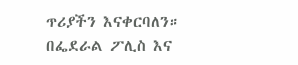ጥሪያችን እናቀርባለን።
በፌደራል ፖሊስ እና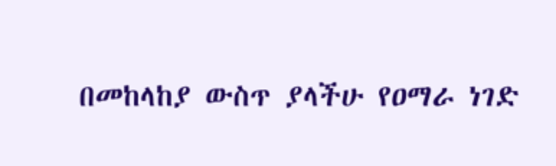በመከላከያ ውስጥ ያላችሁ የዐማራ ነገድ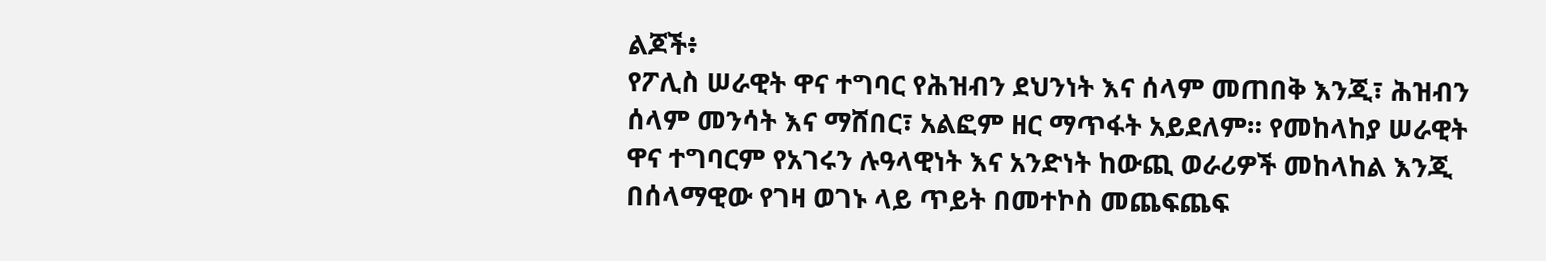ልጆች፥
የፖሊስ ሠራዊት ዋና ተግባር የሕዝብን ደህንነት እና ሰላም መጠበቅ እንጂ፣ ሕዝብን ሰላም መንሳት እና ማሸበር፣ አልፎም ዘር ማጥፋት አይደለም። የመከላከያ ሠራዊት ዋና ተግባርም የአገሩን ሉዓላዊነት እና አንድነት ከውጪ ወራሪዎች መከላከል እንጂ በሰላማዊው የገዛ ወገኑ ላይ ጥይት በመተኮስ መጨፍጨፍ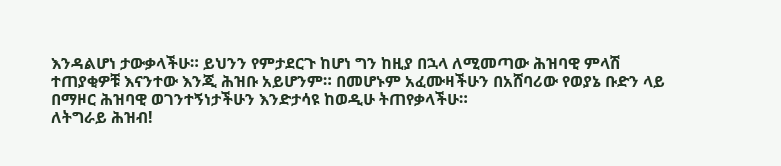እንዳልሆነ ታውቃላችሁ። ይህንን የምታደርጉ ከሆነ ግን ከዚያ በኋላ ለሚመጣው ሕዝባዊ ምላሽ ተጠያቂዎቹ እናንተው እንጂ ሕዝቡ አይሆንም። በመሆኑም አፈሙዛችሁን በአሸባሪው የወያኔ ቡድን ላይ በማዞር ሕዝባዊ ወገንተኝነታችሁን እንድታሳዩ ከወዲሁ ትጠየቃላችሁ።
ለትግራይ ሕዝብ!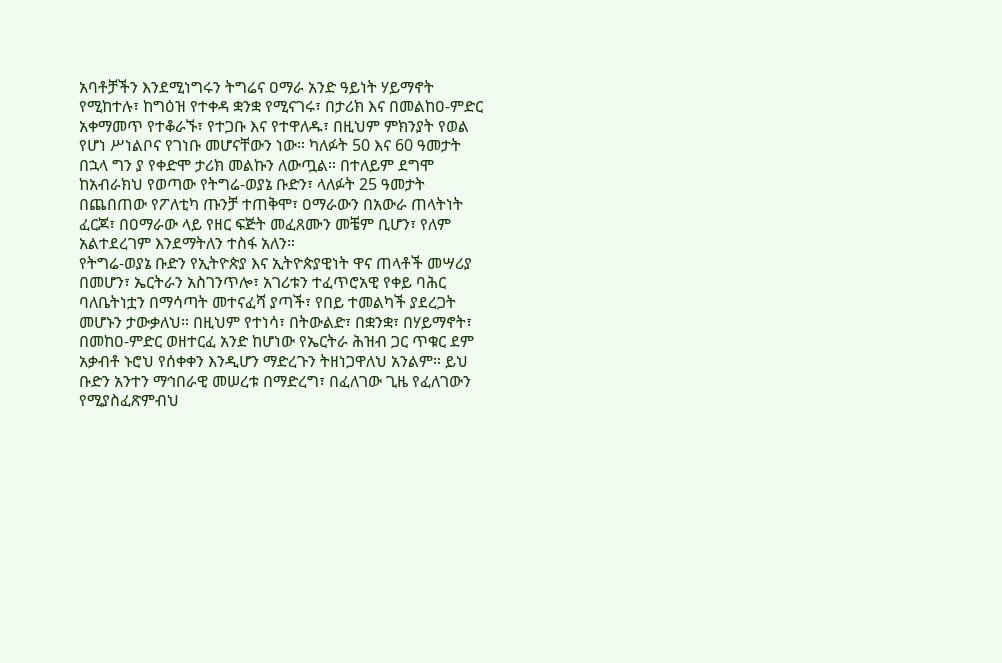አባቶቻችን እንደሚነግሩን ትግሬና ዐማራ አንድ ዓይነት ሃይማኖት የሚከተሉ፣ ከግዕዝ የተቀዳ ቋንቋ የሚናገሩ፣ በታሪክ እና በመልከዐ-ምድር አቀማመጥ የተቆራኙ፣ የተጋቡ እና የተዋለዱ፣ በዚህም ምክንያት የወል የሆነ ሥነልቦና የገነቡ መሆናቸውን ነው። ካለፉት 50 እና 60 ዓመታት በኋላ ግን ያ የቀድሞ ታሪክ መልኩን ለውጧል። በተለይም ደግሞ ከአብራክህ የወጣው የትግሬ-ወያኔ ቡድን፣ ላለፉት 25 ዓመታት በጨበጠው የፖለቲካ ጡንቻ ተጠቅሞ፣ ዐማራውን በአውራ ጠላትነት ፈርጆ፣ በዐማራው ላይ የዘር ፍጅት መፈጸሙን መቼም ቢሆን፣ የለም አልተደረገም እንደማትለን ተስፋ አለን።
የትግሬ-ወያኔ ቡድን የኢትዮጵያ እና ኢትዮጵያዊነት ዋና ጠላቶች መሣሪያ በመሆን፣ ኤርትራን አስገንጥሎ፣ አገሪቱን ተፈጥሮአዊ የቀይ ባሕር ባለቤትነቷን በማሳጣት መተናፈሻ ያጣች፣ የበይ ተመልካች ያደረጋት መሆኑን ታውቃለህ። በዚህም የተነሳ፣ በትውልድ፣ በቋንቋ፣ በሃይማኖት፣ በመከዐ-ምድር ወዘተርፈ አንድ ከሆነው የኤርትራ ሕዝብ ጋር ጥቁር ደም አቃብቶ ኑሮህ የሰቀቀን እንዲሆን ማድረጉን ትዘነጋዋለህ አንልም። ይህ ቡድን አንተን ማኅበራዊ መሠረቱ በማድረግ፣ በፈለገው ጊዜ የፈለገውን የሚያስፈጽምብህ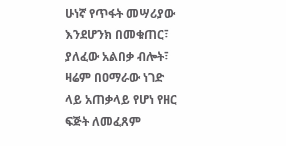ሁነኛ የጥፋት መሣሪያው እንደሆንክ በመቁጠር፣ ያለፈው አልበቃ ብሎት፣ ዛሬም በዐማራው ነገድ ላይ አጠቃላይ የሆነ የዘር ፍጅት ለመፈጸም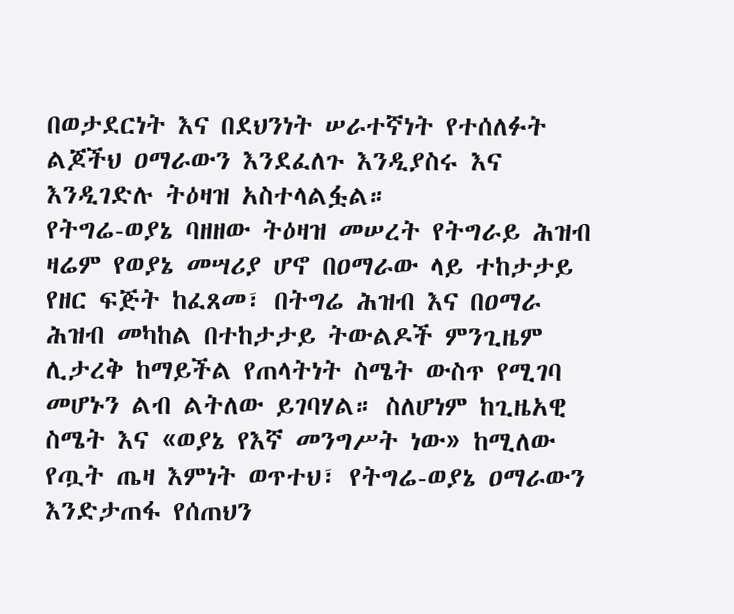በወታደርነት እና በደህንነት ሠራተኛነት የተሰለፉት ልጆችህ ዐማራውን እንደፈለጉ እንዲያስሩ እና እንዲገድሉ ትዕዛዝ አስተላልፏል።
የትግሬ-ወያኔ ባዘዘው ትዕዛዝ መሠረት የትግራይ ሕዝብ ዛሬም የወያኔ መሣሪያ ሆኖ በዐማራው ላይ ተከታታይ የዘር ፍጅት ከፈጸመ፣ በትግሬ ሕዝብ እና በዐማራ ሕዝብ መካከል በተከታታይ ትውልዶች ምንጊዜም ሊታረቅ ከማይችል የጠላትነት ስሜት ውስጥ የሚገባ መሆኑን ልብ ልትለው ይገባሃል። ስለሆነም ከጊዜአዊ ስሜት እና «ወያኔ የእኛ መንግሥት ነው» ከሚለው የጧት ጤዛ እምነት ወጥተህ፣ የትግሬ-ወያኔ ዐማራውን እንድታጠፋ የሰጠህን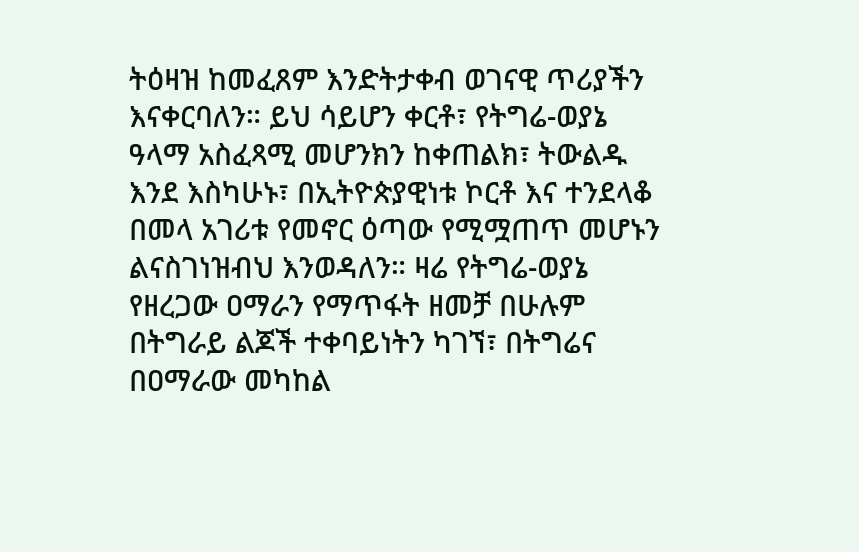ትዕዛዝ ከመፈጸም እንድትታቀብ ወገናዊ ጥሪያችን እናቀርባለን። ይህ ሳይሆን ቀርቶ፣ የትግሬ-ወያኔ ዓላማ አስፈጻሚ መሆንክን ከቀጠልክ፣ ትውልዱ እንደ እስካሁኑ፣ በኢትዮጵያዊነቱ ኮርቶ እና ተንደላቆ በመላ አገሪቱ የመኖር ዕጣው የሚሟጠጥ መሆኑን ልናስገነዝብህ እንወዳለን። ዛሬ የትግሬ-ወያኔ የዘረጋው ዐማራን የማጥፋት ዘመቻ በሁሉም በትግራይ ልጆች ተቀባይነትን ካገኘ፣ በትግሬና በዐማራው መካከል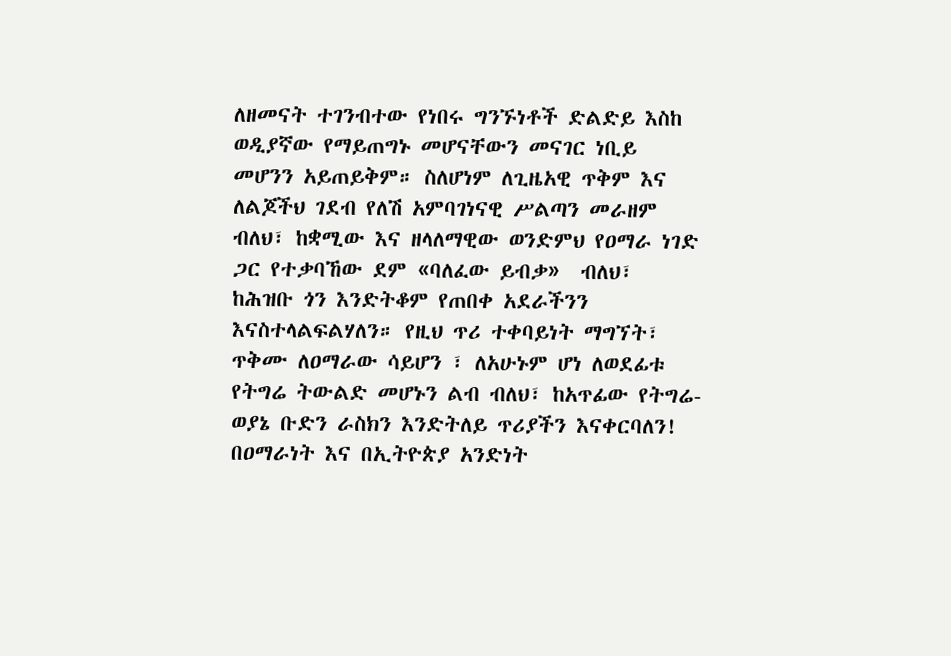ለዘመናት ተገንብተው የነበሩ ግንኙነቶች ድልድይ እስከ ወዲያኛው የማይጠግኑ መሆናቸውን መናገር ነቢይ መሆንን አይጠይቅም። ስለሆነም ለጊዜአዊ ጥቅም እና ለልጆችህ ገደብ የለሽ አምባገነናዊ ሥልጣን መራዘም ብለህ፣ ከቋሚው እና ዘላለማዊው ወንድምህ የዐማራ ነገድ ጋር የተቃባኸው ደም «ባለፈው ይብቃ»  ብለህ፣ ከሕዝቡ ጎን እንድትቆም የጠበቀ አደራችንን እናስተላልፍልሃለን። የዚህ ጥሪ ተቀባይነት ማግኘት፣ ጥቅሙ ለዐማራው ሳይሆን ፣ ለአሁኑም ሆነ ለወደፊቱ የትግሬ ትውልድ መሆኑን ልብ ብለህ፣ ከአጥፊው የትግሬ-ወያኔ ቡድን ራስክን እንድትለይ ጥሪያችን እናቀርባለን!
በዐማራነት እና በኢትዮጵያ አንድነት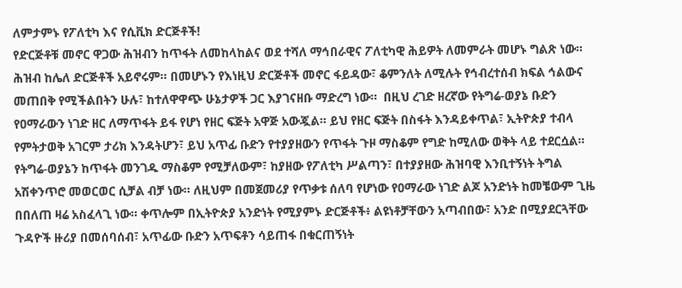ለምታምኑ የፖለቲካ እና የሲቪክ ድርጅቶች!
የድርጅቶቹ መኖር ዋጋው ሕዝብን ከጥፋት ለመከላከልና ወደ ተሻለ ማኅበራዊና ፖለቲካዊ ሕይዎት ለመምራት መሆኑ ግልጽ ነው። ሕዝብ ከሌለ ድርጅቶች አይኖሩም። በመሆኑን የእነዚህ ድርጅቶች መኖር ፋይዳው፣ ቆምንለት ለሚሉት የኅብረተሰብ ክፍል ኅልውና መጠበቅ የሚችልበትን ሁሉ፣ ከተለዋዋጭ ሁኔታዎች ጋር እያገናዘቡ ማድረግ ነው።  በዚህ ረገድ ዘረኛው የትግሬ-ወያኔ ቡድን የዐማራውን ነገድ ዘር ለማጥፋት ይፋ የሆነ የዘር ፍጅት አዋጅ አውጇል። ይህ የዘር ፍጅት በስፋት እንዳይቀጥል፣ ኢትዮጵያ ተብላ የምትታወቅ አገርም ታሪክ እንዳትሆን፣ ይህ አጥፊ ቡድን የተያያዘውን የጥፋት ጉዞ ማስቆም የግድ ከሚለው ወቅት ላይ ተደርሷል። የትግሬ-ወያኔን ከጥፋት መንገዱ ማስቆም የሚቻለውም፣ ከያዘው የፖለቲካ ሥልጣን፣ በተያያዘው ሕዝባዊ እንቢተኝነት ትግል አሽቀንጥሮ መወርወር ሲቻል ብቻ ነው። ለዚህም በመጀመሪያ የጥቃቱ ሰለባ የሆነው የዐማራው ነገድ ልጆ አንድነት ከመቼውም ጊዜ በበለጠ ዛሬ አስፈላጊ ነው። ቀጥሎም በኢትዮጵያ አንድነት የሚያምኑ ድርጅቶች፥ ልዩነቶቻቸውን አጣብበው፣ አንድ በሚያደርጓቸው ጉዳዮች ዙሪያ በመሰባሰብ፣ አጥፊው ቡድን አጥፍቶን ሳይጠፋ በቁርጠኝነት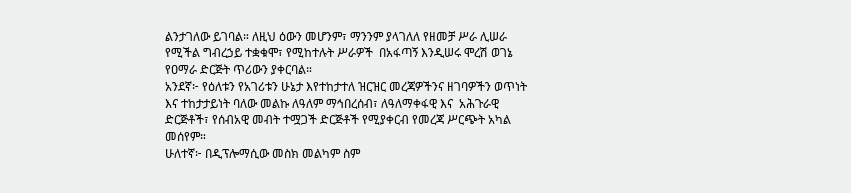ልንታገለው ይገባል። ለዚህ ዕውን መሆንም፣ ማንንም ያላገለለ የዘመቻ ሥራ ሊሠራ የሚችል ግብረኃይ ተቋቁሞ፣ የሚከተሉት ሥራዎች  በአፋጣኝ እንዲሠሩ ሞረሽ ወገኔ የዐማራ ድርጅት ጥሪውን ያቀርባል።
አንደኛ፦ የዕለቱን የአገሪቱን ሁኔታ እየተከታተለ ዝርዝር መረጃዎችንና ዘገባዎችን ወጥነት እና ተከታታይነት ባለው መልኩ ለዓለም ማኅበረሰብ፣ ለዓለማቀፋዊ እና  አሕጉራዊ ድርጅቶች፣ የሰብአዊ መብት ተሟጋች ድርጅቶች የሚያቀርብ የመረጃ ሥርጭት አካል መሰየም።
ሁለተኛ፦ በዲፕሎማሲው መስክ መልካም ስም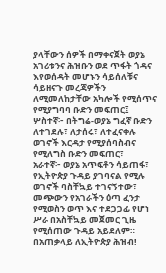ያላቸውን ሰዎች በማቀናጀት ወያኔ አገሪቱንና ሕዝቡን ወደ ጥፋት ጎዳና እየወሰዳት መሆኑን ሳይሰለቹና ሳይዘናጉ መረጃዎችን ለሚመለከታቸው አካሎች የሚሰጥና የሚያግባባ ቡድን መፍጠር፤
ሦስተኛ፦ በትግሬ-ወያኔ ግፈኛ ቡድን ለተገደሉ፣ ለታሰሩ፣ ለተፈናቀሉ ወገኖች እርዳታ የሚያሰባስብና የሚለግስ ቡድን መፍጠር፣
አራተኛ፦ ወያኔ አጥፍቶን ሳይጠፋ፣ የኢትዮጵያ ጉዳይ ያገባናል የሚሉ ወገኖች ባስቸኳይ ተገናኝተው፣ መጭውን የአገራችን ዕጣ ፈንታ የሚወስን ወጥ እና ተደጋጋፊ የሆነ ሥራ በአስቸኳይ መጀመር ጊዜ የሚሰጠው ጉዳይ አይደለም።
በአጠቃላይ ለኢትዮጵያ ሕዝብ!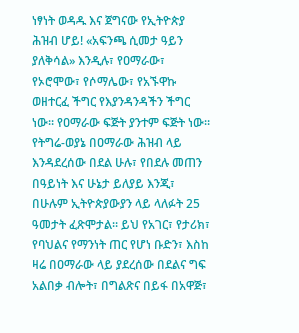ነፃነት ወዳዱ እና ጀግናው የኢትዮጵያ ሕዝብ ሆይ! «አፍንጫ ሲመታ ዓይን ያለቅሳል» እንዲሉ፣ የዐማራው፣ የኦሮሞው፣ የሶማሌው፣ የአኙዋኩ ወዘተርፈ ችግር የእያንዳንዳችን ችግር ነው። የዐማራው ፍጅት ያንተም ፍጅት ነው። የትግሬ-ወያኔ በዐማራው ሕዝብ ላይ እንዳደረሰው በደል ሁሉ፣ የበደሉ መጠን በዓይነት እና ሁኔታ ይለያይ እንጂ፣ በሁሉም ኢትዮጵያውያን ላይ ላለፉት 25 ዓመታት ፈጽሞታል። ይህ የአገር፣ የታሪክ፣ የባህልና የማንነት ጠር የሆነ ቡድን፣ እስከ ዛሬ በዐማራው ላይ ያደረሰው በደልና ግፍ አልበቃ ብሎት፣ በግልጽና በይፋ በአዋጅ፣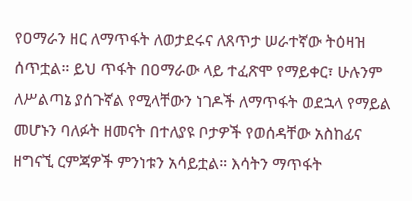የዐማራን ዘር ለማጥፋት ለወታደሩና ለጸጥታ ሠራተኛው ትዕዛዝ ሰጥቷል። ይህ ጥፋት በዐማራው ላይ ተፈጽሞ የማይቀር፣ ሁሉንም ለሥልጣኔ ያሰጉኛል የሚላቸውን ነገዶች ለማጥፋት ወደኋላ የማይል መሆኑን ባለፉት ዘመናት በተለያዩ ቦታዎች የወሰዳቸው አስከፊና ዘግናኚ ርምጃዎች ምንነቱን አሳይቷል። እሳትን ማጥፋት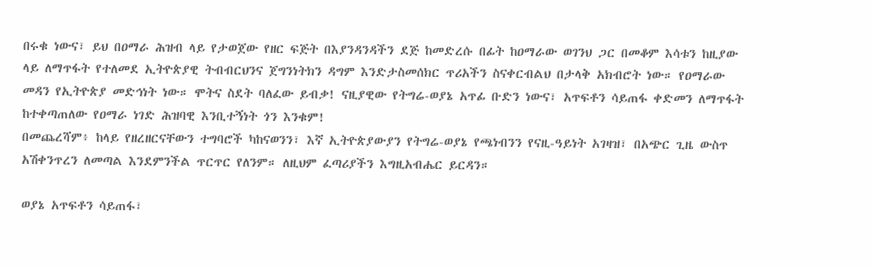በሩቁ ነውና፣ ይህ በዐማራ ሕዝብ ላይ የታወጀው የዘር ፍጅት በእያንዳንዳችን ደጅ ከመድረሱ በፊት ከዐማራው ወገንህ ጋር በመቆም እሳቱን ከዚያው ላይ ለማጥፋት የተለመደ ኢትዮጵያዊ ትብብርህንና ጀግንነትክን ዳግም እንድታስመሰክር ጥሪአችን ስናቀርብልህ በታላቅ አክብሮት ነው። የዐማራው መዳን የኢትዮጵያ መድኅነት ነው። ሞትና ስደት ባለፈው ይብቃ! ናዚያዊው የትግሬ-ወያኔ አጥፊ ቡድን ነውና፣ አጥፍቶን ሳይጠፋ ቀድመን ለማጥፋት ከተቀጣጠለው የዐማራ ነገድ ሕዝባዊ እንቢተኝነት ጎን እንቁም!
በመጨረሻም፥ ከላይ የዘረዘርናቸውን ተግባሮች ካከናወንን፣ እኛ ኢትዮጵያውያን የትግሬ-ወያኔ የጫነብንን የናዚ-ዓይነት አገዛዝ፣ በአጭር ጊዜ ውስጥ አሽቀንጥረን ለመጣል እንደምንችል ጥርጥር የለንም። ለዚህም ፈጣሪያችን እግዚአብሔር ይርዳን።

ወያኔ አጥፍቶን ሳይጠፋ፣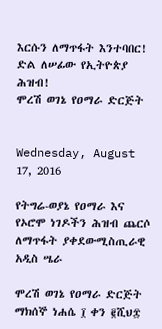እርሱን ለማጥፋት እንተባበር!
ድል ለሠፊው የኢትዮጵያ ሕዝብ!
ሞረሽ ወገኔ የዐማራ ድርጅት


Wednesday, August 17, 2016

የትግሬ-ወያኔ የዐማራ እና የኦሮሞ ነገዶችን ሕዝብ ጨርሶ ለማጥፋት ያቀደውሚስጢራዊ አዲስ ሤራ

ሞረሽ ወገኔ የዐማራ ድርጅት             ማክሰኞ ነሐሴ ፲ ቀን ፪ሺህ፰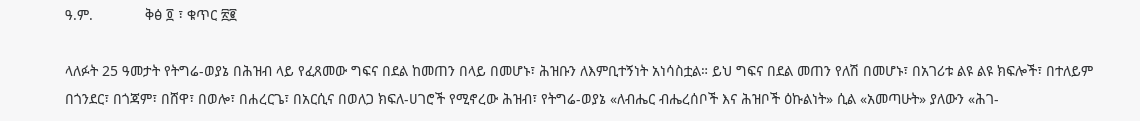ዓ.ም.             ቅፅ ፬ ፣ ቁጥር ፳፪

ላለፉት 25 ዓመታት የትግሬ-ወያኔ በሕዝብ ላይ የፈጸመው ግፍና በደል ከመጠን በላይ በመሆኑ፣ ሕዝቡን ለእምቢተኝነት አነሳስቷል። ይህ ግፍና በደል መጠን የለሽ በመሆኑ፣ በአገሪቱ ልዩ ልዩ ክፍሎች፣ በተለይም በጎንደር፣ በጎጃም፣ በሸዋ፣ በወሎ፣ በሐረርጌ፣ በአርሲና በወለጋ ክፍለ-ሀገሮች የሚኖረው ሕዝብ፣ የትግሬ-ወያኔ «ለብሔር ብሔረሰቦች እና ሕዝቦች ዕኩልነት» ሲል «አመጣሁት» ያለውን «ሕገ-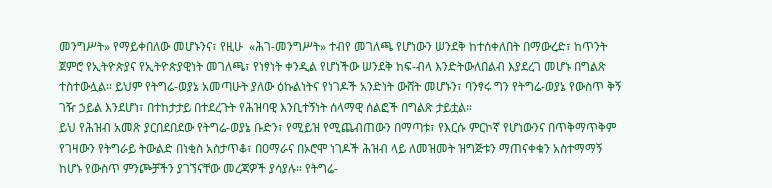መንግሥት» የማይቀበለው መሆኑንና፣ የዚሁ  «ሕገ-መንግሥት» ተብየ መገለጫ የሆነውን ሠንደቅ ከተሰቀለበት በማውረድ፣ ከጥንት ጀምሮ የኢትዮጵያና የኢትዮጵያዊነት መገለጫ፣ የነፃነት ቀንዲል የሆነችው ሠንደቅ ከፍ-ብላ እንድትውለበልብ እያደረገ መሆኑ በግልጽ ተስተውሏል። ይህም የትግሬ-ወያኔ አመጣሁት ያለው ዕኩልነትና የነገዶች አንድነት ውሸት መሆኑን፣ ባንፃሩ ግን የትግሬ-ወያኔ የውስጥ ቅኝ ገዥ ኃይል እንደሆነ፣ በተከታታይ በተደረጉት የሕዝባዊ እንቢተኝነት ሰላማዊ ሰልፎች በግልጽ ታይቷል።
ይህ የሕዝብ አመጽ ያርበደበደው የትግሬ-ወያኔ ቡድን፣ የሚይዝ የሚጨብጠውን በማጣቱ፣ የእርሱ ምርኮኛ የሆነውንና በጥቅማጥቅም የገዛውን የትግራይ ትውልድ በነቂስ አስታጥቆ፣ በዐማራና በኦሮሞ ነገዶች ሕዝብ ላይ ለመዝመት ዝግጅቱን ማጠናቀቁን አስተማማኝ ከሆኑ የውስጥ ምንጮቻችን ያገኘናቸው መረጃዎች ያሳያሉ። የትግሬ-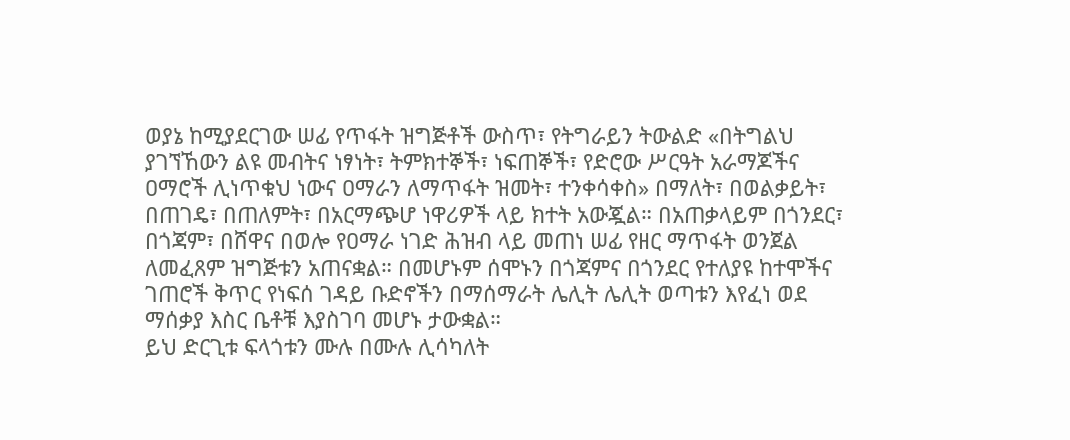ወያኔ ከሚያደርገው ሠፊ የጥፋት ዝግጅቶች ውስጥ፣ የትግራይን ትውልድ «በትግልህ ያገኘኸውን ልዩ መብትና ነፃነት፣ ትምክተኞች፣ ነፍጠኞች፣ የድሮው ሥርዓት አራማጆችና ዐማሮች ሊነጥቁህ ነውና ዐማራን ለማጥፋት ዝመት፣ ተንቀሳቀስ» በማለት፣ በወልቃይት፣ በጠገዴ፣ በጠለምት፣ በአርማጭሆ ነዋሪዎች ላይ ክተት አውጇል። በአጠቃላይም በጎንደር፣ በጎጃም፣ በሸዋና በወሎ የዐማራ ነገድ ሕዝብ ላይ መጠነ ሠፊ የዘር ማጥፋት ወንጀል ለመፈጸም ዝግጅቱን አጠናቋል። በመሆኑም ሰሞኑን በጎጃምና በጎንደር የተለያዩ ከተሞችና ገጠሮች ቅጥር የነፍሰ ገዳይ ቡድኖችን በማሰማራት ሌሊት ሌሊት ወጣቱን እየፈነ ወደ ማሰቃያ እስር ቤቶቹ እያስገባ መሆኑ ታውቋል።
ይህ ድርጊቱ ፍላጎቱን ሙሉ በሙሉ ሊሳካለት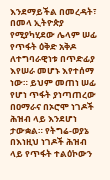እንደማይችል በመረዳት፣ በመላ ኢትዮጵያ የሚያካሂደው ሌላም ሠፊ የጥፋት ዕቅድ አቅዶ ለተግባራዊነቱ በጥድፊያ እየሠራ መሆኑ እየተሰማ ነው። ይህም መጠነ ሠፊ የሆነ ጥፋት ያነጣጠረው በዐማራና በኦሮሞ ነገዶች ሕዝብ ላይ እንደሆነ ታውቋል። የትግሬ-ወያኔ በእነዚህ ነገዶች ሕዝብ ላይ የጥፋት ተልዕኮውን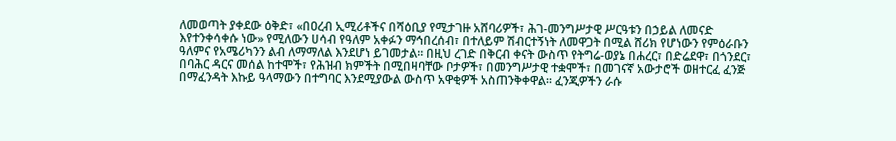ለመወጣት ያቀደው ዕቅድ፣ «በዐረብ ኢሚሪቶችና በሻዕቢያ የሚታገዙ አሸባሪዎች፣ ሕገ-መንግሥታዊ ሥርዓቱን በኃይል ለመናድ እየተንቀሳቀሱ ነው» የሚለውን ሀሳብ የዓለም አቀፉን ማኅበረሰብ፣ በተለይም ሽብርተኝነት ለመዋጋት በሚል ሸሪክ የሆነውን የምዕራቡን ዓለምና የአሜሪካንን ልብ ለማማለል እንደሆነ ይገመታል። በዚህ ረገድ በቅርብ ቀናት ውስጥ የትግሬ-ወያኔ በሐረር፣ በድሬደዋ፣ በጎንደር፣ በባሕር ዳርና መሰል ከተሞች፣ የሕዝብ ክምችት በሚበዛባቸው ቦታዎች፣ በመንግሥታዊ ተቋሞች፣ በመገናኛ አውታሮች ወዘተርፈ ፈንጅ በማፈንዳት እኩይ ዓላማውን በተግባር እንደሚያውል ውስጥ አዋቂዎች አስጠንቅቀዋል። ፈንጂዎችን ራሱ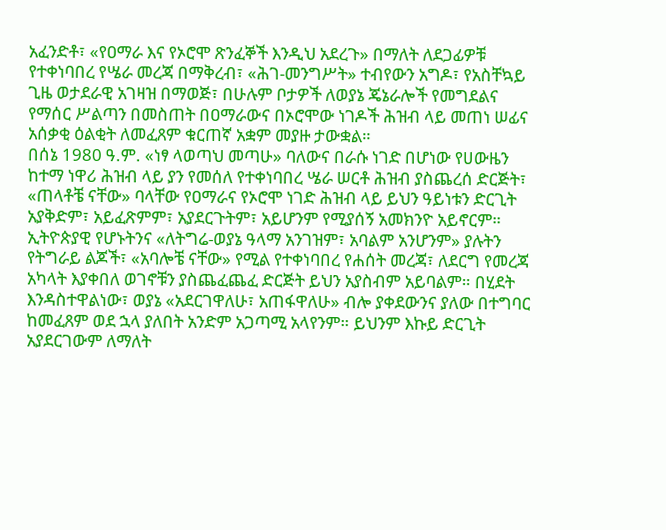አፈንድቶ፣ «የዐማራ እና የኦሮሞ ጽንፈኞች እንዲህ አደረጉ» በማለት ለደጋፊዎቹ  የተቀነባበረ የሤራ መረጃ በማቅረብ፣ «ሕገ-መንግሥት» ተብየውን አግዶ፣ የአስቸኳይ ጊዜ ወታደራዊ አገዛዝ በማወጅ፣ በሁሉም ቦታዎች ለወያኔ ጄኔራሎች የመግደልና የማሰር ሥልጣን በመስጠት በዐማራውና በኦሮሞው ነገዶች ሕዝብ ላይ መጠነ ሠፊና አሰቃቂ ዕልቂት ለመፈጸም ቁርጠኛ አቋም መያዙ ታውቋል።
በሰኔ 1980 ዓ.ም. «ነፃ ላወጣህ መጣሁ» ባለውና በራሱ ነገድ በሆነው የሀውዜን ከተማ ነዋሪ ሕዝብ ላይ ያን የመሰለ የተቀነባበረ ሤራ ሠርቶ ሕዝብ ያስጨረሰ ድርጅት፣ «ጠላቶቼ ናቸው» ባላቸው የዐማራና የኦሮሞ ነገድ ሕዝብ ላይ ይህን ዓይነቱን ድርጊት አያቅድም፣ አይፈጽምም፣ አያደርጉትም፣ አይሆንም የሚያሰኝ አመክንዮ አይኖርም። ኢትዮጵያዊ የሆኑትንና «ለትግሬ-ወያኔ ዓላማ አንገዝም፣ አባልም አንሆንም» ያሉትን የትግራይ ልጆች፣ «አባሎቼ ናቸው» የሚል የተቀነባበረ የሐሰት መረጃ፣ ለደርግ የመረጃ አካላት እያቀበለ ወገኖቹን ያስጨፈጨፈ ድርጅት ይህን አያስብም አይባልም። በሂደት እንዳስተዋልነው፣ ወያኔ «አደርገዋለሁ፣ አጠፋዋለሁ» ብሎ ያቀደውንና ያለው በተግባር ከመፈጸም ወደ ኋላ ያለበት አንድም አጋጣሚ አላየንም። ይህንም እኩይ ድርጊት አያደርገውም ለማለት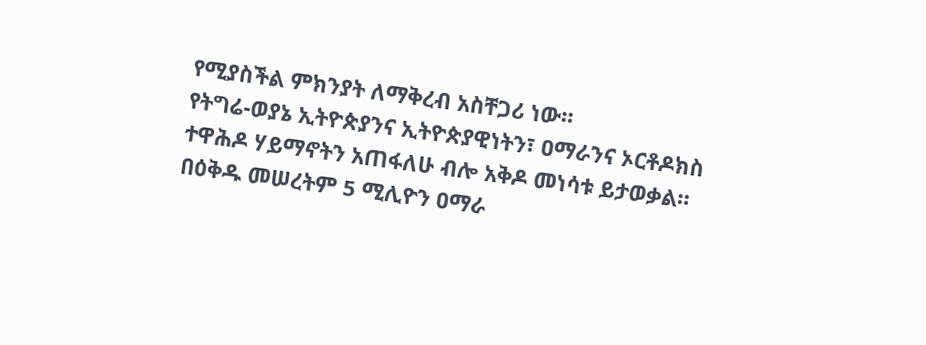የሚያስችል ምክንያት ለማቅረብ አስቸጋሪ ነው።
የትግሬ-ወያኔ ኢትዮጵያንና ኢትዮጵያዊነትን፣ ዐማራንና ኦርቶዶክስ ተዋሕዶ ሃይማኖትን አጠፋለሁ ብሎ አቅዶ መነሳቱ ይታወቃል። በዕቅዱ መሠረትም 5 ሚሊዮን ዐማራ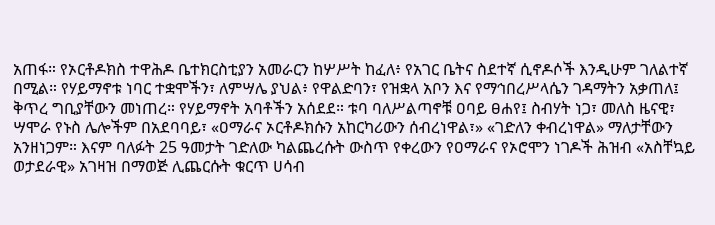አጠፋ። የኦርቶዶክስ ተዋሕዶ ቤተክርስቲያን አመራርን ከሦሥት ከፈለ፥ የአገር ቤትና ስደተኛ ሲኖዶሶች እንዲሁም ገለልተኛ በሚል። የሃይማኖቱ ነባር ተቋሞችን፣ ለምሣሌ ያህል፥ የዋልድባን፣ የዝቋላ አቦን እና የማኅበረሥላሴን ገዳማትን አቃጠለ፤ ቅጥረ ግቢያቸውን መነጠረ። የሃይማኖት አባቶችን አሰደደ። ቱባ ባለሥልጣኖቹ ዐባይ ፀሐየ፤ ስብሃት ነጋ፣ መለስ ዜናዊ፣ ሣሞራ የኑስ ሌሎችም በአደባባይ፣ «ዐማራና ኦርቶዶክሱን አከርካሪውን ሰብረነዋል፣» «ገድለን ቀብረነዋል» ማለታቸውን አንዘነጋም። እናም ባለፉት 25 ዓመታት ገድለው ካልጨረሱት ውስጥ የቀረውን የዐማራና የኦሮሞን ነገዶች ሕዝብ «አስቸኳይ ወታደራዊ» አገዛዝ በማወጅ ሊጨርሱት ቁርጥ ሀሳብ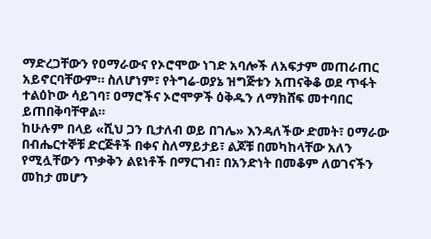ማድረጋቸውን የዐማራውና የኦሮሞው ነገድ አባሎች ለአፍታም መጠራጠር አይኖርባቸውም። ስለሆነም፣ የትግሬ-ወያኔ ዝግጅቱን አጠናቅቆ ወደ ጥፋት ተልዕኮው ሳይገባ፣ ዐማሮችና ኦሮሞዎች ዕቅዱን ለማክሸፍ መተባበር ይጠበቅባቸዋል።
ከሁሉም በላይ «ሺህ ጋን ቢታለብ ወይ በገሌ» እንዳለችው ድመት፣ ዐማራው በብሔርተኞቹ ድርጅቶች በቀና ስለማይታይ፣ ልጆቹ በመካከላቸው አለን የሚሏቸውን ጥቃቅን ልዩነቶች በማርገብ፣ በአንድነት በመቆም ለወገናችን መከታ መሆን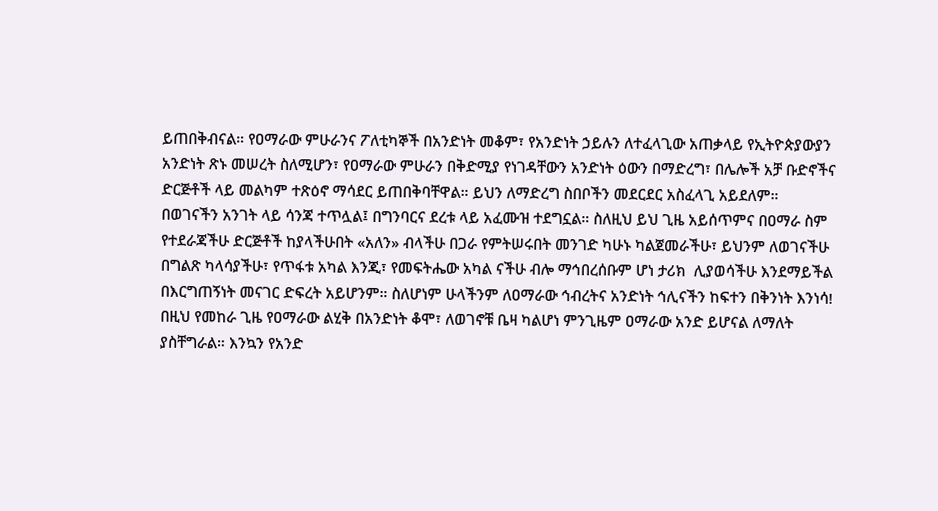ይጠበቅብናል። የዐማራው ምሁራንና ፖለቲካኞች በአንድነት መቆም፣ የአንድነት ኃይሉን ለተፈላጊው አጠቃላይ የኢትዮጵያውያን አንድነት ጽኑ መሠረት ስለሚሆን፣ የዐማራው ምሁራን በቅድሚያ የነገዳቸውን አንድነት ዕውን በማድረግ፣ በሌሎች አቻ ቡድኖችና ድርጅቶች ላይ መልካም ተጽዕኖ ማሳደር ይጠበቅባቸዋል። ይህን ለማድረግ ስበቦችን መደርደር አስፈላጊ አይደለም። በወገናችን አንገት ላይ ሳንጃ ተጥሏል፤ በግንባርና ደረቱ ላይ አፈሙዝ ተደግኗል። ስለዚህ ይህ ጊዜ አይሰጥምና በዐማራ ስም የተደራጃችሁ ድርጅቶች ከያላችሁበት «አለን» ብላችሁ በጋራ የምትሠሩበት መንገድ ካሁኑ ካልጀመራችሁ፣ ይህንም ለወገናችሁ በግልጽ ካላሳያችሁ፣ የጥፋቱ አካል እንጂ፣ የመፍትሔው አካል ናችሁ ብሎ ማኅበረሰቡም ሆነ ታሪክ  ሊያወሳችሁ እንደማይችል በእርግጠኝነት መናገር ድፍረት አይሆንም። ስለሆነም ሁላችንም ለዐማራው ኅብረትና አንድነት ኅሊናችን ከፍተን በቅንነት እንነሳ! በዚህ የመከራ ጊዜ የዐማራው ልሂቅ በአንድነት ቆሞ፣ ለወገኖቹ ቤዛ ካልሆነ ምንጊዜም ዐማራው አንድ ይሆናል ለማለት ያስቸግራል። እንኳን የአንድ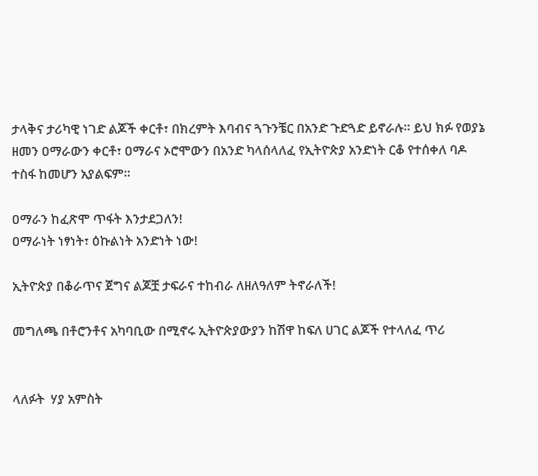ታላቅና ታሪካዊ ነገድ ልጆች ቀርቶ፣ በክረምት እባብና ጓጉንቼር በአንድ ጉድጓድ ይኖራሉ። ይህ ክፉ የወያኔ ዘመን ዐማራውን ቀርቶ፣ ዐማራና ኦሮሞውን በአንድ ካላሰላለፈ የኢትዮጵያ አንድነት ርቆ የተሰቀለ ባዶ ተስፋ ከመሆን አያልፍም።

ዐማራን ከፈጽሞ ጥፋት እንታደጋለን!
ዐማራነት ነፃነት፣ ዕኩልነት አንድነት ነው!

ኢትዮጵያ በቆራጥና ጀግና ልጆቿ ታፍራና ተከብራ ለዘለዓለም ትኖራለች!

መግለጫ በቶሮንቶና አካባቢው በሚኖሩ ኢትዮጵያውያን ከሽዋ ከፍለ ሀገር ልጆች የተላለፈ ጥሪ


ላለፉት  ሃያ አምስት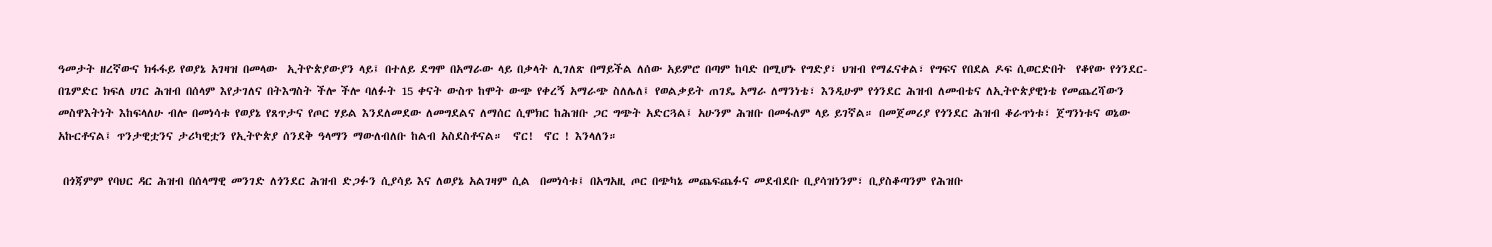ዓመታት ዘረኛውና ክፋፋይ የወያኔ አገዛዝ በመላው  ኢትዮጵያውያን ላይ፤ በተለይ ደግሞ በአማራው ላይ በቃላት ሊገለጽ በማይችል ለሰው አይምሮ በጣም ከባድ በሚሆኑ የግድያ፣ ህዝብ የማፈናቀል፣ የግፍና የበደል ዶፍ ሲወርድበት  የቆየው የጎንደር- በጌምድር ክፍለ ሀገር ሕዝብ በሰላም እየታገለና በትእግስት ችሎ ችሎ ባለፉት 15 ቀናት ውስጥ ከሞት ውጭ የቀረኝ አማራጭ ስለሌለ፤ የወልቃይት ጠገዴ አማራ ለማንነቴ፣ እንዲሁም የጎንደር ሕዝብ ለመብቴና ለኢትዮጵያዊነቴ የመጨረሻውን መስዋእትነት እከፍላለሁ ብሎ በመነሳቱ የወያኔ የጸጥታና የጦር ሃይል እንደለመደው ለመግደልና ለማሰር ሲሞክር ከሕዝቡ ጋር ግጭት አድርጓል፤ አሁንም ሕዝቡ በመፋለም ላይ ይገኛል። በመጀመሪያ የጎንደር ሕዝብ ቆራጥነቱ፣ ጀግንነቱና ወኔው አኩርቶናል፤ ጥንታዊቷንና ታሪካዊቷን የኢትዮጵያ ሰንደቅ ዓላማን ማውለብለቡ ከልብ አስደስቶናል።  ኖር!  ኖር ! እንላለን።

 በጎጃምም የባህር ዳር ሕዝብ በሰላማዊ መንገድ ለጎንደር ሕዝብ ድጋፉን ሲያሳይ እና ለወያኔ አልገዛም ሲል  በመነሳቱ፤ በአግአዚ ጦር በጭካኔ መጨፍጨፉና መደብደቡ ቢያሳዝነንም፣ ቢያስቆጣንም የሕዝቡ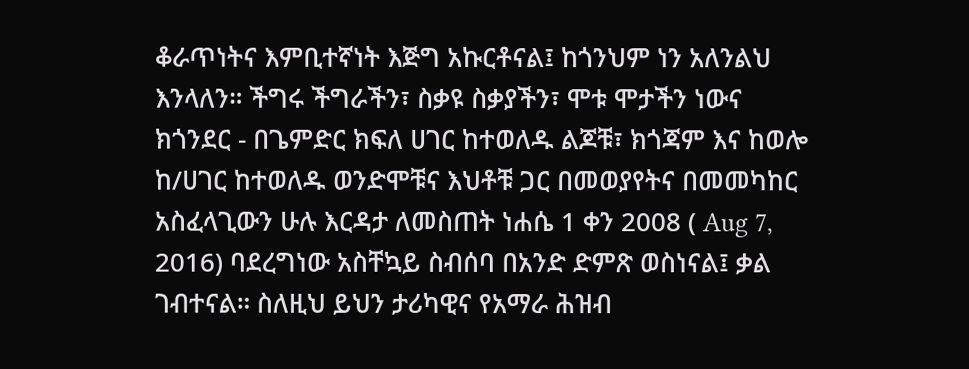ቆራጥነትና እምቢተኛነት እጅግ አኩርቶናል፤ ከጎንህም ነን አለንልህ እንላለን። ችግሩ ችግራችን፣ ስቃዩ ስቃያችን፣ ሞቱ ሞታችን ነውና  ክጎንደር - በጌምድር ክፍለ ሀገር ከተወለዱ ልጆቹ፣ ክጎጃም እና ከወሎ ከ/ሀገር ከተወለዱ ወንድሞቹና እህቶቹ ጋር በመወያየትና በመመካከር አስፈላጊውን ሁሉ እርዳታ ለመስጠት ነሐሴ 1 ቀን 2008 ( Aug 7, 2016) ባደረግነው አስቸኳይ ስብሰባ በአንድ ድምጽ ወስነናል፤ ቃል ገብተናል። ስለዚህ ይህን ታሪካዊና የአማራ ሕዝብ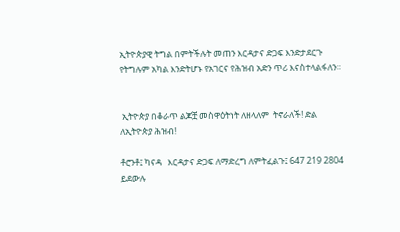ኢትዮጵያዊ ትግል በምትችሉት መጠን እርዳታና ድጋፍ እንድታደርጉ የትግሉም አካል እንድትሆኑ የአገርና የሕዝብ አድን ጥሪ እናስተላልፋለን።


 ኢትዮጵያ በቆራጥ ልጆቿ መስዋዕትነት ለዘላለም  ትኖራለች! ድል ለኢትዮጵያ ሕዝብ!

ቶሮንቶ፤ ካናዳ   እርዳታና ድጋፍ ለማድረግ ለምትፈልጉ፤ 647 219 2804  ይደውሉ